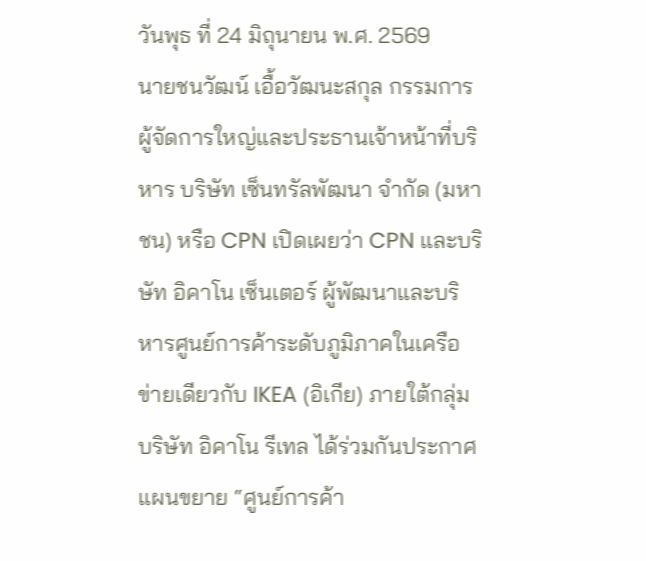วันพุธ ที่ 24 มิถุนายน พ.ศ. 2569
นายชนวัฒน์ เอื้อวัฒนะสกุล กรรมการผู้จัดการใหญ่และประธานเจ้าหน้าที่บริหาร บริษัท เซ็นทรัลพัฒนา จำกัด (มหาชน) หรือ CPN เปิดเผยว่า CPN และบริษัท อิคาโน เซ็นเตอร์ ผู้พัฒนาและบริหารศูนย์การค้าระดับภูมิภาคในเครือข่ายเดียวกับ IKEA (อิเกีย) ภายใต้กลุ่มบริษัท อิคาโน รีเทล ได้ร่วมกันประกาศแผนขยาย “ศูนย์การค้า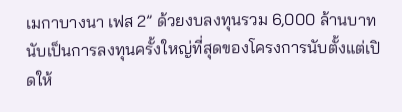เมกาบางนา เฟส 2” ด้วยงบลงทุนรวม 6,000 ล้านบาท นับเป็นการลงทุนครั้งใหญ่ที่สุดของโครงการนับตั้งแต่เปิดให้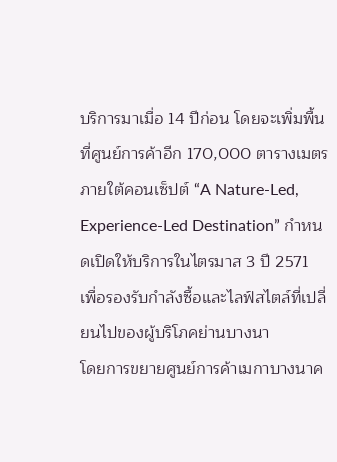บริการมาเมื่อ 14 ปีก่อน โดยจะเพิ่มพื้นที่ศูนย์การค้าอีก 170,000 ตารางเมตร ภายใต้คอนเซ็ปต์ “A Nature-Led, Experience-Led Destination” กำหนดเปิดให้บริการในไตรมาส 3 ปี 2571 เพื่อรองรับกำลังซื้อและไลฟ์สไตล์ที่เปลี่ยนไปของผู้บริโภคย่านบางนา
โดยการขยายศูนย์การค้าเมกาบางนาค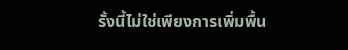รั้งนี้ไม่ใช่เพียงการเพิ่มพื้น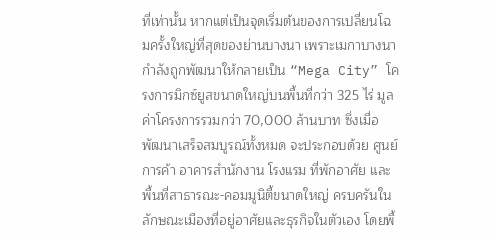ที่เท่านั้น หากแต่เป็นจุดเริ่มต้นของการเปลี่ยนโฉมครั้งใหญ่ที่สุดของย่านบางนา เพราะเมกาบางนากำลังถูกพัฒนาให้กลายเป็น “Mega City” โครงการมิกซ์ยูสขนาดใหญ่บนพื้นที่กว่า 325 ไร่ มูลค่าโครงการรวมกว่า 70,000 ล้านบาท ซึ่งเมื่อพัฒนาเสร็จสมบูรณ์ทั้งหมด จะประกอบด้วย ศูนย์การค้า อาคารสำนักงาน โรงแรม ที่พักอาศัย และพื้นที่สาธารณะ-คอมมูนิตี้ขนาดใหญ่ ครบครันในลักษณะเมืองที่อยู่อาศัยและธุรกิจในตัวเอง โดยพื้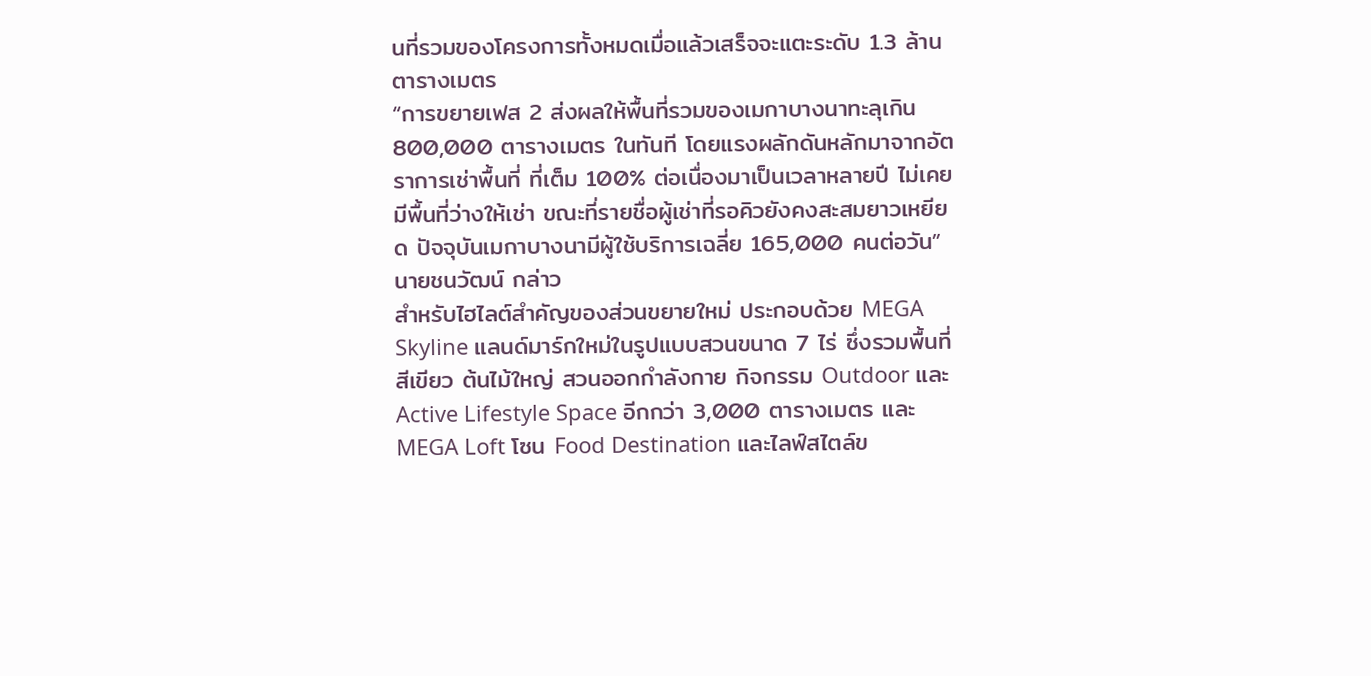นที่รวมของโครงการทั้งหมดเมื่อแล้วเสร็จจะแตะระดับ 1.3 ล้านตารางเมตร
“การขยายเฟส 2 ส่งผลให้พื้นที่รวมของเมกาบางนาทะลุเกิน 800,000 ตารางเมตร ในทันที โดยแรงผลักดันหลักมาจากอัตราการเช่าพื้นที่ ที่เต็ม 100% ต่อเนื่องมาเป็นเวลาหลายปี ไม่เคยมีพื้นที่ว่างให้เช่า ขณะที่รายชื่อผู้เช่าที่รอคิวยังคงสะสมยาวเหยียด ปัจจุบันเมกาบางนามีผู้ใช้บริการเฉลี่ย 165,000 คนต่อวัน”นายชนวัฒน์ กล่าว
สำหรับไฮไลต์สำคัญของส่วนขยายใหม่ ประกอบด้วย MEGA Skyline แลนด์มาร์กใหม่ในรูปแบบสวนขนาด 7 ไร่ ซึ่งรวมพื้นที่สีเขียว ต้นไม้ใหญ่ สวนออกกำลังกาย กิจกรรม Outdoor และ Active Lifestyle Space อีกกว่า 3,000 ตารางเมตร และ MEGA Loft โซน Food Destination และไลฟ์สไตล์ข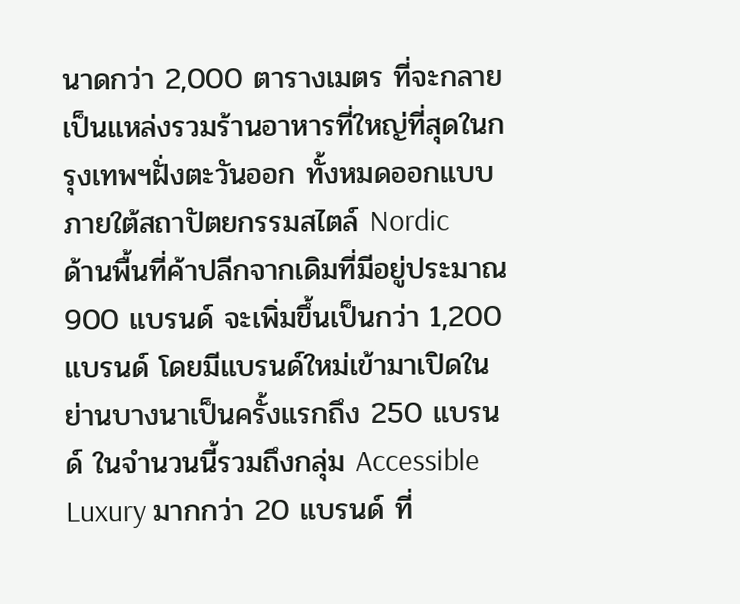นาดกว่า 2,000 ตารางเมตร ที่จะกลายเป็นแหล่งรวมร้านอาหารที่ใหญ่ที่สุดในกรุงเทพฯฝั่งตะวันออก ทั้งหมดออกแบบภายใต้สถาปัตยกรรมสไตล์ Nordic
ด้านพื้นที่ค้าปลีกจากเดิมที่มีอยู่ประมาณ 900 แบรนด์ จะเพิ่มขึ้นเป็นกว่า 1,200 แบรนด์ โดยมีแบรนด์ใหม่เข้ามาเปิดในย่านบางนาเป็นครั้งแรกถึง 250 แบรนด์ ในจำนวนนี้รวมถึงกลุ่ม Accessible Luxury มากกว่า 20 แบรนด์ ที่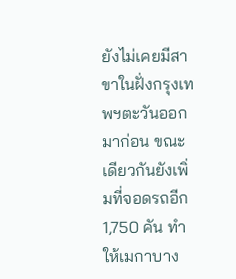ยังไม่เคยมีสาขาในฝั่งกรุงเทพฯตะวันออกมาก่อน ขณะเดียวกันยังเพิ่มที่จอดรถอีก 1,750 คัน ทำให้เมกาบาง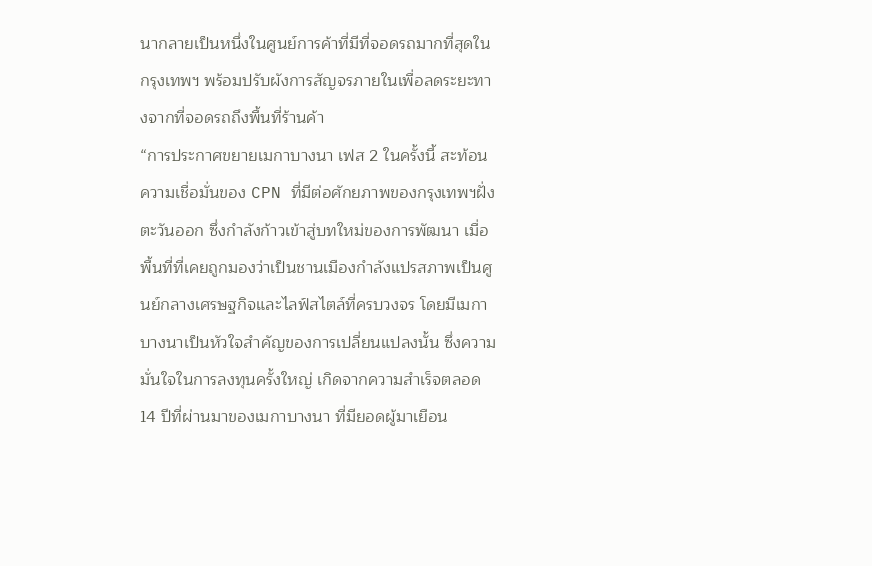นากลายเป็นหนึ่งในศูนย์การค้าที่มีที่จอดรถมากที่สุดในกรุงเทพฯ พร้อมปรับผังการสัญจรภายในเพื่อลดระยะทางจากที่จอดรถถึงพื้นที่ร้านค้า
“การประกาศขยายเมกาบางนา เฟส 2 ในครั้งนี้ สะท้อนความเชื่อมั่นของ CPN ที่มีต่อศักยภาพของกรุงเทพฯฝั่งตะวันออก ซึ่งกำลังก้าวเข้าสู่บทใหม่ของการพัฒนา เมื่อพื้นที่ที่เคยถูกมองว่าเป็นชานเมืองกำลังแปรสภาพเป็นศูนย์กลางเศรษฐกิจและไลฟ์สไตล์ที่ครบวงจร โดยมีเมกาบางนาเป็นหัวใจสำคัญของการเปลี่ยนแปลงนั้น ซึ่งความมั่นใจในการลงทุนครั้งใหญ่ เกิดจากความสำเร็จตลอด 14 ปีที่ผ่านมาของเมกาบางนา ที่มียอดผู้มาเยือน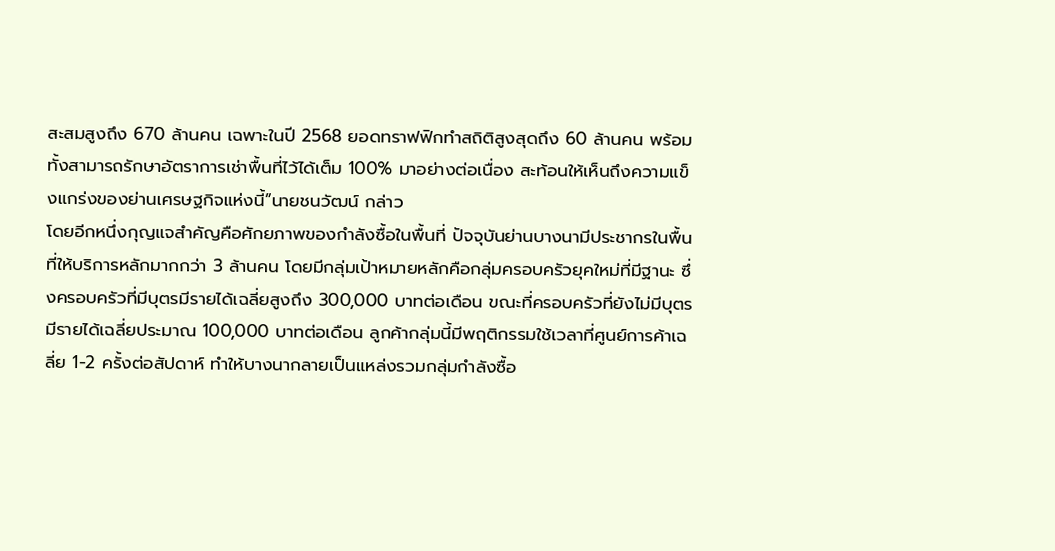สะสมสูงถึง 670 ล้านคน เฉพาะในปี 2568 ยอดทราฟฟิกทำสถิติสูงสุดถึง 60 ล้านคน พร้อมทั้งสามารถรักษาอัตราการเช่าพื้นที่ไว้ได้เต็ม 100% มาอย่างต่อเนื่อง สะท้อนให้เห็นถึงความแข็งแกร่งของย่านเศรษฐกิจแห่งนี้”นายชนวัฒน์ กล่าว
โดยอีกหนึ่งกุญแจสำคัญคือศักยภาพของกำลังซื้อในพื้นที่ ปัจจุบันย่านบางนามีประชากรในพื้นที่ให้บริการหลักมากกว่า 3 ล้านคน โดยมีกลุ่มเป้าหมายหลักคือกลุ่มครอบครัวยุคใหม่ที่มีฐานะ ซึ่งครอบครัวที่มีบุตรมีรายได้เฉลี่ยสูงถึง 300,000 บาทต่อเดือน ขณะที่ครอบครัวที่ยังไม่มีบุตรมีรายได้เฉลี่ยประมาณ 100,000 บาทต่อเดือน ลูกค้ากลุ่มนี้มีพฤติกรรมใช้เวลาที่ศูนย์การค้าเฉลี่ย 1-2 ครั้งต่อสัปดาห์ ทำให้บางนากลายเป็นแหล่งรวมกลุ่มกำลังซื้อ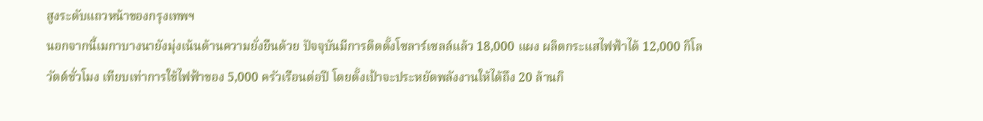สูงระดับแถวหน้าของกรุงเทพฯ
นอกจากนี้เมกาบางนายังมุ่งเน้นด้านความยั่งยืนด้วย ปัจจุบันมีการติดตั้งโซลาร์เซลล์แล้ว 18,000 แผง ผลิตกระแสไฟฟ้าได้ 12,000 กิโลวัตต์ชั่วโมง เทียบเท่าการใช้ไฟฟ้าของ 5,000 ครัวเรือนต่อปี โดยตั้งเป้าจะประหยัดพลังงานให้ได้ถึง 20 ล้านกิ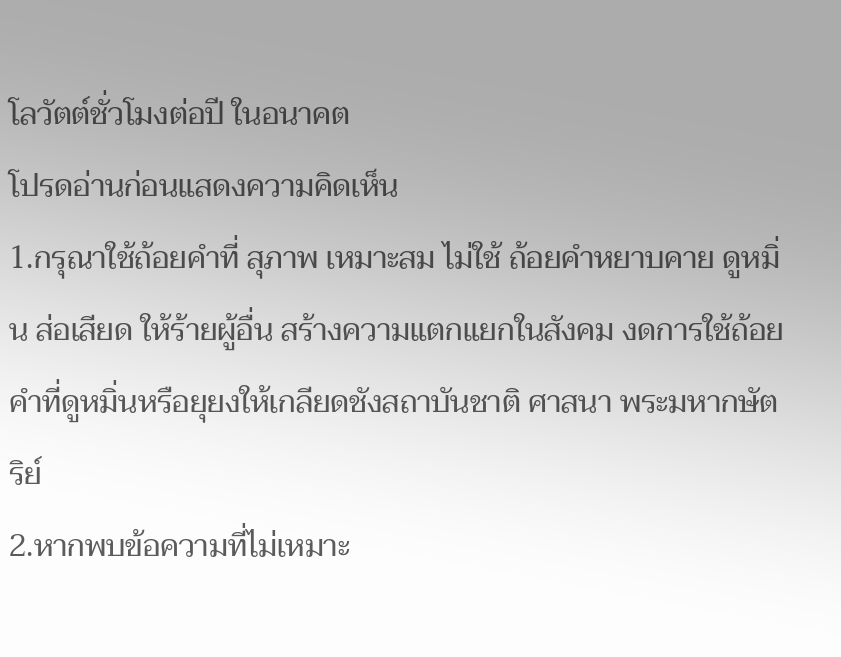โลวัตต์ชั่วโมงต่อปี ในอนาคต
โปรดอ่านก่อนแสดงความคิดเห็น
1.กรุณาใช้ถ้อยคำที่ สุภาพ เหมาะสม ไม่ใช้ ถ้อยคำหยาบคาย ดูหมิ่น ส่อเสียด ให้ร้ายผู้อื่น สร้างความแตกแยกในสังคม งดการใช้ถ้อยคำที่ดูหมิ่นหรือยุยงให้เกลียดชังสถาบันชาติ ศาสนา พระมหากษัตริย์
2.หากพบข้อความที่ไม่เหมาะ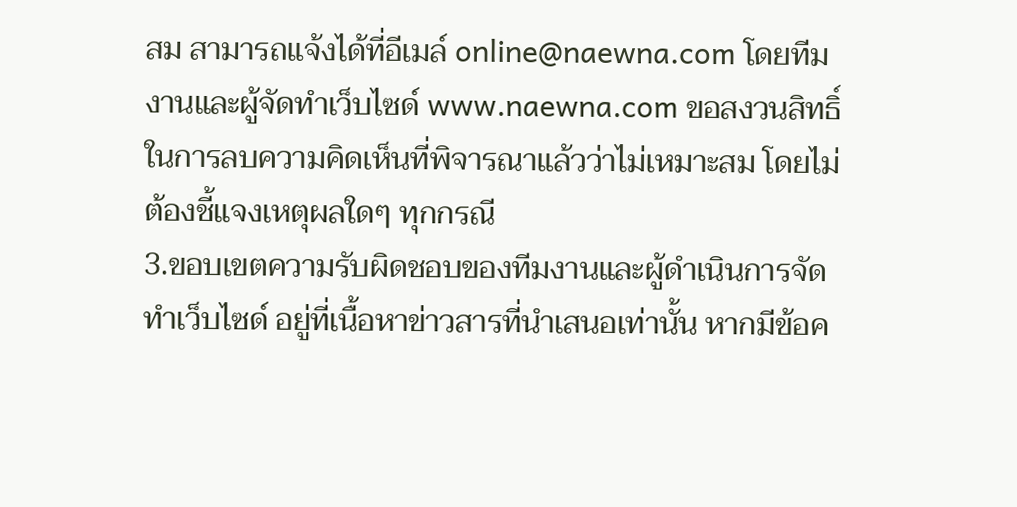สม สามารถแจ้งได้ที่อีเมล์ online@naewna.com โดยทีมงานและผู้จัดทำเว็บไซด์ www.naewna.com ขอสงวนสิทธิ์ในการลบความคิดเห็นที่พิจารณาแล้วว่าไม่เหมาะสม โดยไม่ต้องชี้แจงเหตุผลใดๆ ทุกกรณี
3.ขอบเขตความรับผิดชอบของทีมงานและผู้ดำเนินการจัดทำเว็บไซด์ อยู่ที่เนื้อหาข่าวสารที่นำเสนอเท่านั้น หากมีข้อค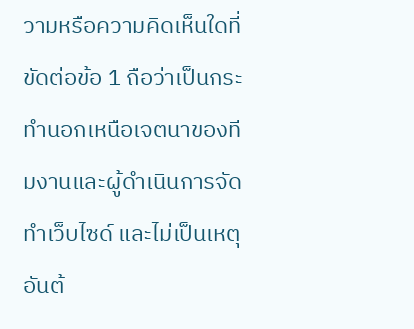วามหรือความคิดเห็นใดที่ขัดต่อข้อ 1 ถือว่าเป็นกระทำนอกเหนือเจตนาของทีมงานและผู้ดำเนินการจัดทำเว็บไซด์ และไม่เป็นเหตุอันต้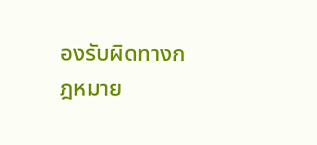องรับผิดทางกฎหมาย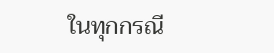ในทุกกรณี